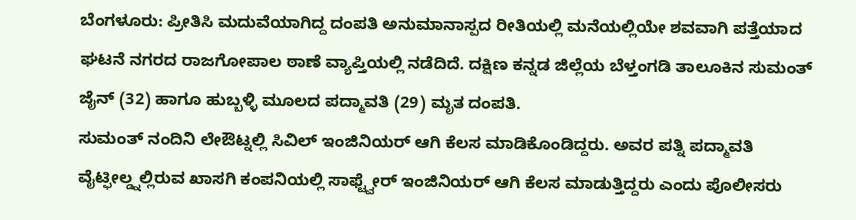ಬೆಂಗಳೂರು: ಪ್ರೀತಿಸಿ ಮದುವೆಯಾಗಿದ್ದ ದಂಪತಿ ಅನುಮಾನಾಸ್ಪದ ರೀತಿಯಲ್ಲಿ ಮನೆಯಲ್ಲಿಯೇ ಶವವಾಗಿ ಪತ್ತೆಯಾದ ಘಟನೆ ನಗರದ ರಾಜಗೋಪಾಲ ಠಾಣೆ ವ್ಯಾಪ್ತಿಯಲ್ಲಿ ನಡೆದಿದೆ. ದಕ್ಷಿಣ ಕನ್ನಡ ಜಿಲ್ಲೆಯ ಬೆಳ್ತಂಗಡಿ ತಾಲೂಕಿನ ಸುಮಂತ್ ಜೈನ್ (32) ಹಾಗೂ ಹುಬ್ಬಳ್ಳಿ ಮೂಲದ ಪದ್ಮಾವತಿ (29) ಮೃತ ದಂಪತಿ.
ಸುಮಂತ್ ನಂದಿನಿ ಲೇಔಟ್ನಲ್ಲಿ ಸಿವಿಲ್ ಇಂಜಿನಿಯರ್ ಆಗಿ ಕೆಲಸ ಮಾಡಿಕೊಂಡಿದ್ದರು. ಅವರ ಪತ್ನಿ ಪದ್ಮಾವತಿ ವೈಟ್ಫೀಲ್ಡ್ನಲ್ಲಿರುವ ಖಾಸಗಿ ಕಂಪನಿಯಲ್ಲಿ ಸಾಫ್ಟ್ವೇರ್ ಇಂಜಿನಿಯರ್ ಆಗಿ ಕೆಲಸ ಮಾಡುತ್ತಿದ್ದರು ಎಂದು ಪೊಲೀಸರು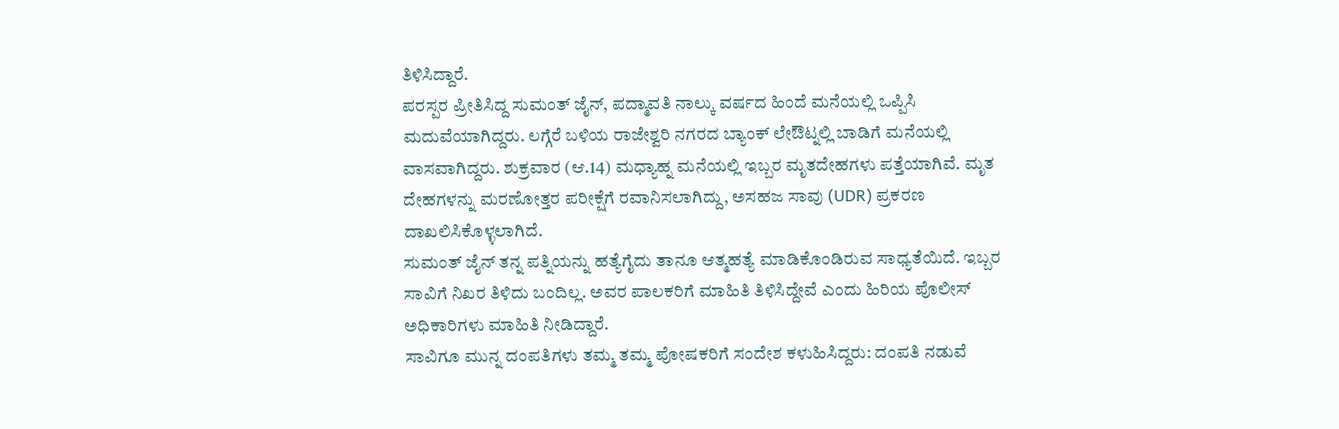ತಿಳಿಸಿದ್ದಾರೆ.
ಪರಸ್ಪರ ಪ್ರೀತಿಸಿದ್ದ ಸುಮಂತ್ ಜೈನ್, ಪದ್ಮಾವತಿ ನಾಲ್ಕು ವರ್ಷದ ಹಿಂದೆ ಮನೆಯಲ್ಲಿ ಒಪ್ಪಿಸಿ ಮದುವೆಯಾಗಿದ್ದರು. ಲಗ್ಗೆರೆ ಬಳಿಯ ರಾಜೇಶ್ವರಿ ನಗರದ ಬ್ಯಾಂಕ್ ಲೇಔಟ್ನಲ್ಲಿ ಬಾಡಿಗೆ ಮನೆಯಲ್ಲಿ ವಾಸವಾಗಿದ್ದರು. ಶುಕ್ರವಾರ (ಆ.14) ಮಧ್ಯಾಹ್ನ ಮನೆಯಲ್ಲಿ ಇಬ್ಬರ ಮೃತದೇಹಗಳು ಪತ್ತೆಯಾಗಿವೆ. ಮೃತ ದೇಹಗಳನ್ನು ಮರಣೋತ್ತರ ಪರೀಕ್ಷೆಗೆ ರವಾನಿಸಲಾಗಿದ್ದು, ಅಸಹಜ ಸಾವು (UDR) ಪ್ರಕರಣ ದಾಖಲಿಸಿಕೊಳ್ಳಲಾಗಿದೆ.
ಸುಮಂತ್ ಜೈನ್ ತನ್ನ ಪತ್ನಿಯನ್ನು ಹತ್ಯೆಗೈದು ತಾನೂ ಆತ್ಮಹತ್ಯೆ ಮಾಡಿಕೊಂಡಿರುವ ಸಾಧ್ಯತೆಯಿದೆ. ಇಬ್ಬರ ಸಾವಿಗೆ ನಿಖರ ತಿಳಿದು ಬಂದಿಲ್ಲ. ಅವರ ಪಾಲಕರಿಗೆ ಮಾಹಿತಿ ತಿಳಿಸಿದ್ದೇವೆ ಎಂದು ಹಿರಿಯ ಪೊಲೀಸ್ ಅಧಿಕಾರಿಗಳು ಮಾಹಿತಿ ನೀಡಿದ್ದಾರೆ.
ಸಾವಿಗೂ ಮುನ್ನ ದಂಪತಿಗಳು ತಮ್ಮ ತಮ್ಮ ಪೋಷಕರಿಗೆ ಸಂದೇಶ ಕಳುಹಿಸಿದ್ದರು: ದಂಪತಿ ನಡುವೆ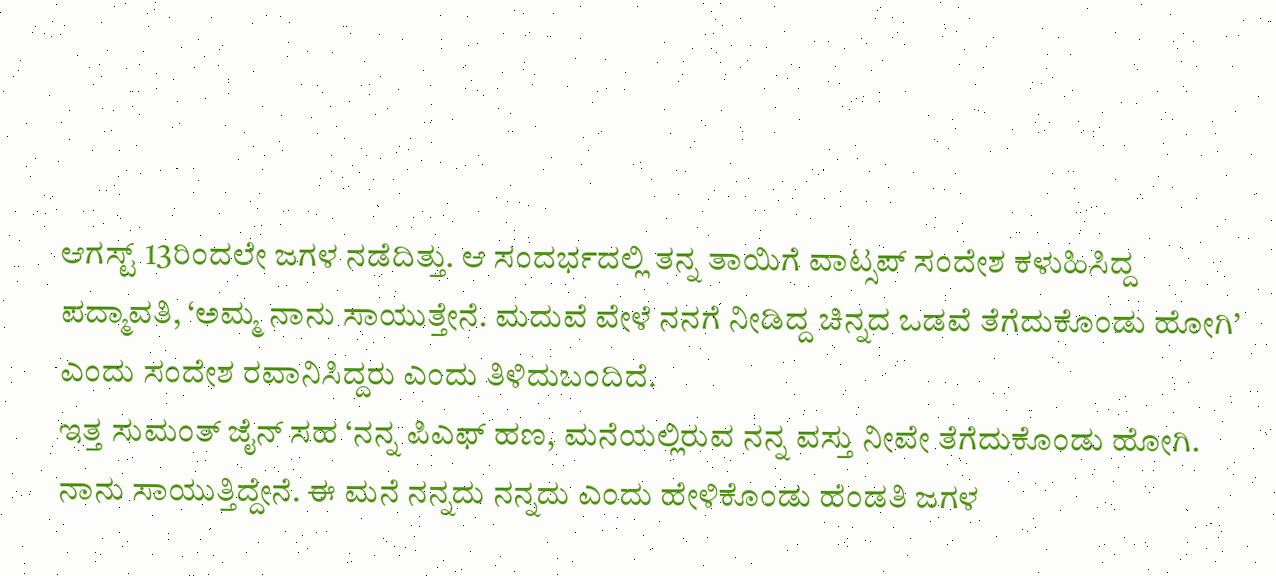ಆಗಸ್ಟ್ 13ರಿಂದಲೇ ಜಗಳ ನಡೆದಿತ್ತು. ಆ ಸಂದರ್ಭದಲ್ಲಿ ತನ್ನ ತಾಯಿಗೆ ವಾಟ್ಸಪ್ ಸಂದೇಶ ಕಳುಹಿಸಿದ್ದ ಪದ್ಮಾವತಿ, ‘ಅಮ್ಮ ನಾನು ಸಾಯುತ್ತೇನೆ. ಮದುವೆ ವೇಳೆ ನನಗೆ ನೀಡಿದ್ದ ಚಿನ್ನದ ಒಡವೆ ತೆಗೆದುಕೊಂಡು ಹೋಗಿ’ ಎಂದು ಸಂದೇಶ ರವಾನಿಸಿದ್ದರು ಎಂದು ತಿಳಿದುಬಂದಿದೆ.
ಇತ್ತ ಸುಮಂತ್ ಜೈನ್ ಸಹ ‘ನನ್ನ ಪಿಎಫ್ ಹಣ, ಮನೆಯಲ್ಲಿರುವ ನನ್ನ ವಸ್ತು ನೀವೇ ತೆಗೆದುಕೊಂಡು ಹೋಗಿ. ನಾನು ಸಾಯುತ್ತಿದ್ದೇನೆ. ಈ ಮನೆ ನನ್ನದು ನನ್ನದು ಎಂದು ಹೇಳಿಕೊಂಡು ಹೆಂಡತಿ ಜಗಳ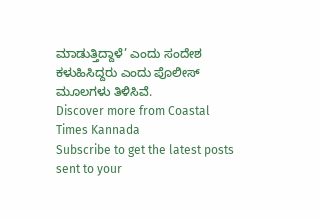ಮಾಡುತ್ತಿದ್ದಾಳೆ’ ಎಂದು ಸಂದೇಶ ಕಳುಹಿಸಿದ್ದರು ಎಂದು ಪೊಲೀಸ್ ಮೂಲಗಳು ತಿಳಿಸಿವೆ.
Discover more from Coastal Times Kannada
Subscribe to get the latest posts sent to your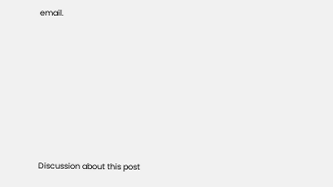email.







Discussion about this post